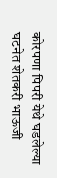कोरपणा पिपरी येथे घडलेल्या घटनेत शेतकरी भाऊजी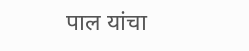पाल यांचा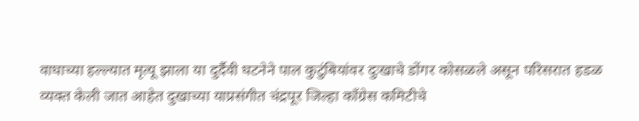वाघाच्या हल्ल्यात मृत्यू झाला या दुर्दैवी घटनेने पाल कुटुंबियांवर दुःखाचे डोंगर कोसळले असून परिसरात हडळ व्यक्त केली जात आहेत दुखाच्या याप्रसंगीत चंद्रपूर जिल्हा काँग्रेस कमिटीचे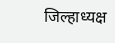जिल्हाध्यक्ष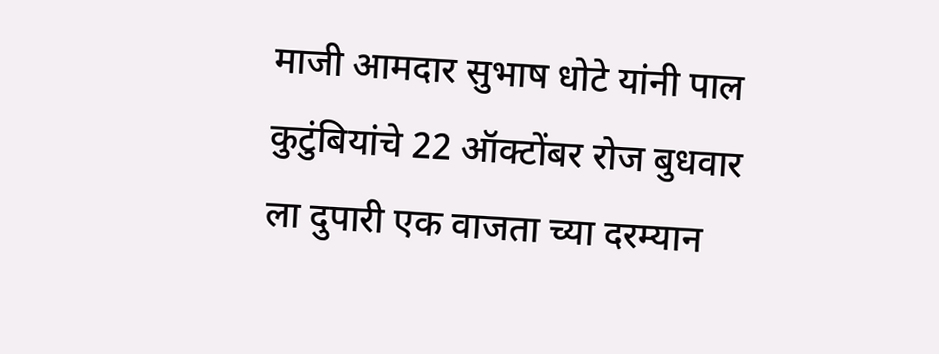माजी आमदार सुभाष धोटे यांनी पाल कुटुंबियांचे 22 ऑक्टोंबर रोज बुधवार ला दुपारी एक वाजता च्या दरम्यान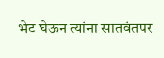भेट घेऊन त्यांना सातवंतपर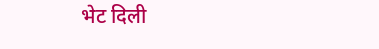भेट दिली